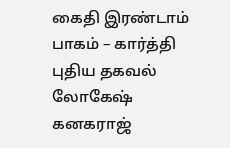கைதி இரண்டாம் பாகம் – கார்த்தி புதிய தகவல்
லோகேஷ் கனகராஜ்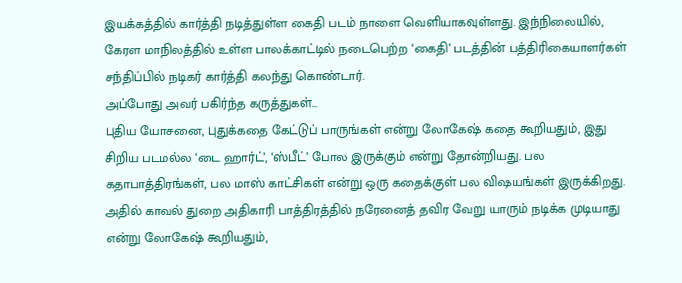இயக்கத்தில் கார்த்தி நடித்துள்ள கைதி படம் நாளை வெளியாகவுள்ளது. இந்நிலையில், கேரள மாநிலத்தில் உள்ள பாலக்காட்டில் நடைபெற்ற ‘கைதி’ படத்தின் பத்திரிகையாளர்கள் சந்திப்பில் நடிகர் கார்த்தி கலந்து கொண்டார்.
அப்போது அவர் பகிர்ந்த கருத்துகள்…
புதிய யோசனை, புதுக்கதை கேட்டுப் பாருங்கள் என்று லோகேஷ் கதை கூறியதும், இது சிறிய படமல்ல ‘டை ஹார்ட்’, ‘ஸ்பீட்’ போல இருக்கும் என்று தோன்றியது. பல கதாபாத்திரங்கள், பல மாஸ் காட்சிகள் என்று ஒரு கதைக்குள் பல விஷயங்கள் இருக்கிறது.
அதில் காவல் துறை அதிகாரி பாத்திரத்தில் நரேனைத் தவிர வேறு யாரும் நடிக்க முடியாது என்று லோகேஷ் கூறியதும்,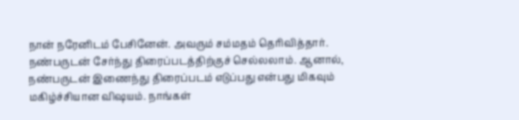நான் நரேனிடம் பேசினேன். அவரும் சம்மதம் தெரிவித்தார்.
நண்பருடன் சேர்ந்து திரைப்படத்திற்குச் செல்லலாம். ஆனால், நண்பருடன் இணைந்து திரைப்படம் எடுப்பது என்பது மிகவும் மகிழ்ச்சியான விஷயம். நாங்கள்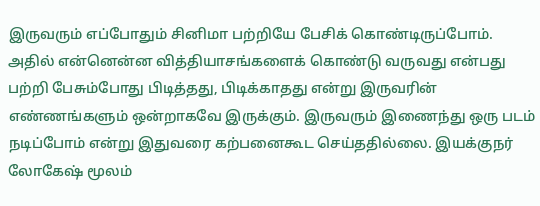இருவரும் எப்போதும் சினிமா பற்றியே பேசிக் கொண்டிருப்போம். அதில் என்னென்ன வித்தியாசங்களைக் கொண்டு வருவது என்பது பற்றி பேசும்போது பிடித்தது, பிடிக்காதது என்று இருவரின் எண்ணங்களும் ஒன்றாகவே இருக்கும். இருவரும் இணைந்து ஒரு படம் நடிப்போம் என்று இதுவரை கற்பனைகூட செய்ததில்லை. இயக்குநர் லோகேஷ் மூலம்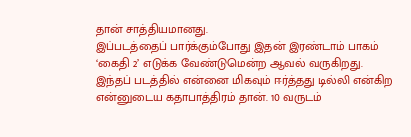தான் சாத்தியமானது.
இப்படத்தைப் பார்க்கும்போது இதன் இரண்டாம் பாகம் ‘கைதி 2’ எடுக்க வேண்டுமென்ற ஆவல் வருகிறது.
இந்தப் படத்தில் என்னை மிகவும் ஈர்த்தது டில்லி என்கிற என்னுடைய கதாபாத்திரம் தான். 10 வருடம்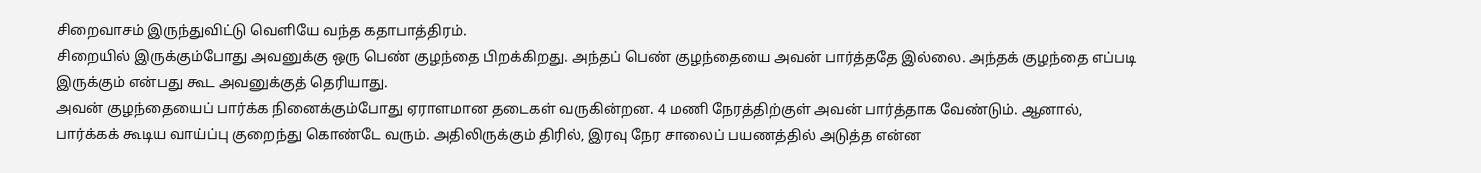சிறைவாசம் இருந்துவிட்டு வெளியே வந்த கதாபாத்திரம்.
சிறையில் இருக்கும்போது அவனுக்கு ஒரு பெண் குழந்தை பிறக்கிறது. அந்தப் பெண் குழந்தையை அவன் பார்த்ததே இல்லை. அந்தக் குழந்தை எப்படி இருக்கும் என்பது கூட அவனுக்குத் தெரியாது.
அவன் குழந்தையைப் பார்க்க நினைக்கும்போது ஏராளமான தடைகள் வருகின்றன. 4 மணி நேரத்திற்குள் அவன் பார்த்தாக வேண்டும். ஆனால், பார்க்கக் கூடிய வாய்ப்பு குறைந்து கொண்டே வரும். அதிலிருக்கும் திரில், இரவு நேர சாலைப் பயணத்தில் அடுத்த என்ன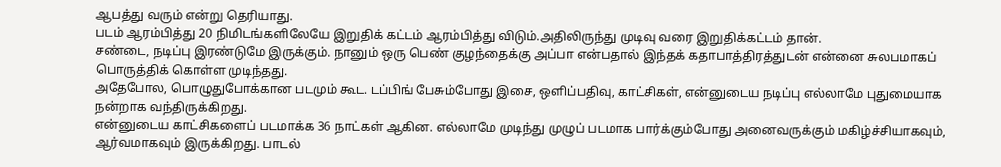ஆபத்து வரும் என்று தெரியாது.
படம் ஆரம்பித்து 20 நிமிடங்களிலேயே இறுதிக் கட்டம் ஆரம்பித்து விடும்.அதிலிருந்து முடிவு வரை இறுதிக்கட்டம் தான்.
சண்டை, நடிப்பு இரண்டுமே இருக்கும். நானும் ஒரு பெண் குழந்தைக்கு அப்பா என்பதால் இந்தக் கதாபாத்திரத்துடன் என்னை சுலபமாகப் பொருத்திக் கொள்ள முடிந்தது.
அதேபோல, பொழுதுபோக்கான படமும் கூட. டப்பிங் பேசும்போது இசை, ஒளிப்பதிவு, காட்சிகள், என்னுடைய நடிப்பு எல்லாமே புதுமையாக நன்றாக வந்திருக்கிறது.
என்னுடைய காட்சிகளைப் படமாக்க 36 நாட்கள் ஆகின. எல்லாமே முடிந்து முழுப் படமாக பார்க்கும்போது அனைவருக்கும் மகிழ்ச்சியாகவும், ஆர்வமாகவும் இருக்கிறது. பாடல்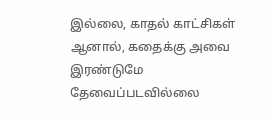இல்லை, காதல் காட்சிகள் ஆனால், கதைக்கு அவை இரண்டுமே தேவைப்படவில்லை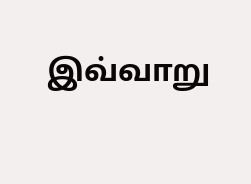இவ்வாறு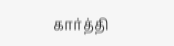கார்த்தி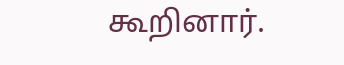கூறினார்.